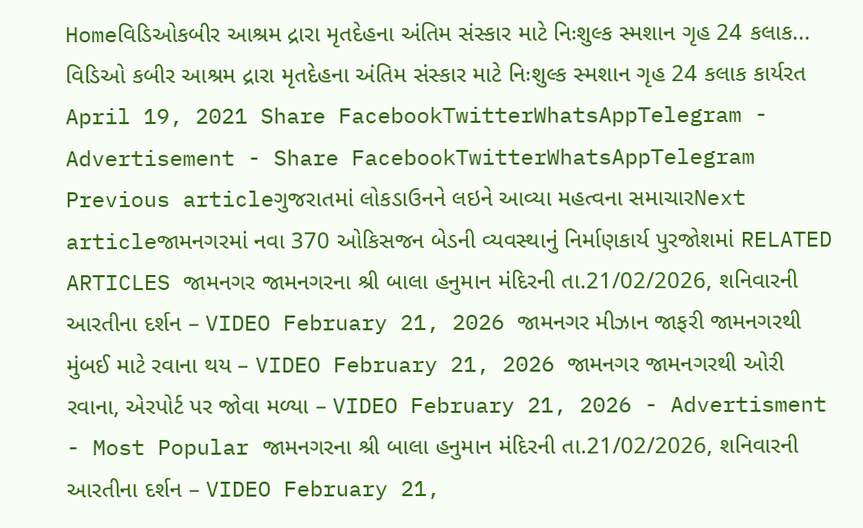Homeવિડિઓકબીર આશ્રમ દ્રારા મૃતદેહના અંતિમ સંસ્કાર માટે નિઃશુલ્ક સ્મશાન ગૃહ 24 કલાક... વિડિઓ કબીર આશ્રમ દ્રારા મૃતદેહના અંતિમ સંસ્કાર માટે નિઃશુલ્ક સ્મશાન ગૃહ 24 કલાક કાર્યરત April 19, 2021 Share FacebookTwitterWhatsAppTelegram - Advertisement - Share FacebookTwitterWhatsAppTelegram Previous articleગુજરાતમાં લોકડાઉનને લઇને આવ્યા મહત્વના સમાચારNext articleજામનગરમાં નવા 370 ઓકિસજન બેડની વ્યવસ્થાનું નિર્માણકાર્ય પુરજોશમાં RELATED ARTICLES જામનગર જામનગરના શ્રી બાલા હનુમાન મંદિરની તા.21/02/2026, શનિવારની આરતીના દર્શન – VIDEO February 21, 2026 જામનગર મીઝાન જાફરી જામનગરથી મુંબઈ માટે રવાના થય – VIDEO February 21, 2026 જામનગર જામનગરથી ઓરી રવાના, એરપોર્ટ પર જોવા મળ્યા – VIDEO February 21, 2026 - Advertisment - Most Popular જામનગરના શ્રી બાલા હનુમાન મંદિરની તા.21/02/2026, શનિવારની આરતીના દર્શન – VIDEO February 21,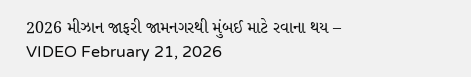2026 મીઝાન જાફરી જામનગરથી મુંબઈ માટે રવાના થય – VIDEO February 21, 2026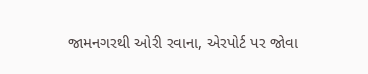જામનગરથી ઓરી રવાના, એરપોર્ટ પર જોવા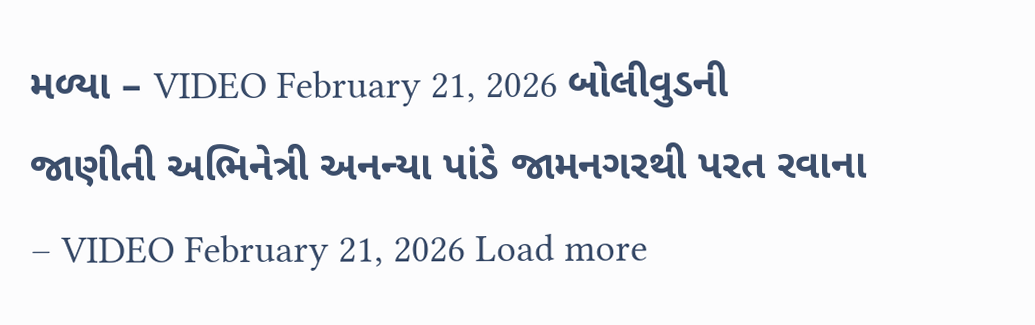મળ્યા – VIDEO February 21, 2026 બોલીવુડની જાણીતી અભિનેત્રી અનન્યા પાંડે જામનગરથી પરત રવાના – VIDEO February 21, 2026 Load more